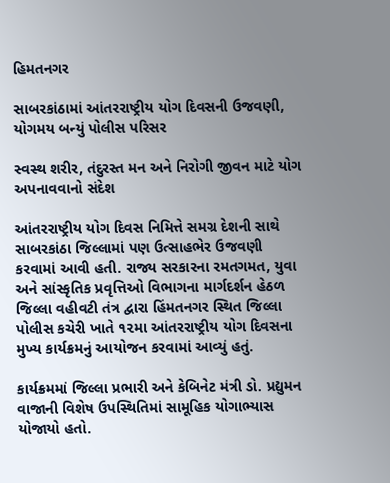હિમતનગર

સાબરકાંઠામાં આંતરરાષ્ટ્રીય યોગ દિવસની ઉજવણી, યોગમય બન્યું પોલીસ પરિસર

સ્વસ્થ શરીર, તંદુરસ્ત મન અને નિરોગી જીવન માટે યોગ અપનાવવાનો સંદેશ

આંતરરાષ્ટ્રીય યોગ દિવસ નિમિત્તે સમગ્ર દેશની સાથે સાબરકાંઠા જિલ્લામાં પણ ઉત્સાહભેર ઉજવણી કરવામાં આવી હતી. રાજ્ય સરકારના રમતગમત, યુવા અને સાંસ્કૃતિક પ્રવૃત્તિઓ વિભાગના માર્ગદર્શન હેઠળ જિલ્લા વહીવટી તંત્ર દ્વારા હિંમતનગર સ્થિત જિલ્લા પોલીસ કચેરી ખાતે ૧૨મા આંતરરાષ્ટ્રીય યોગ દિવસના મુખ્ય કાર્યક્રમનું આયોજન કરવામાં આવ્યું હતું.

કાર્યક્રમમાં જિલ્લા પ્રભારી અને કેબિનેટ મંત્રી ડો. પ્રદ્યુમન વાજાની વિશેષ ઉપસ્થિતિમાં સામૂહિક યોગાભ્યાસ યોજાયો હતો.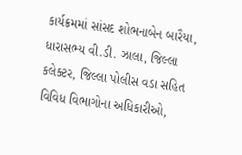કાર્યક્રમમાં સાંસદ શોભનાબેન બારૈયા, ધારાસભ્ય વી.ડી. ઝાલા, જિલ્લા કલેક્ટર, જિલ્લા પોલીસ વડા સહિત વિવિધ વિભાગોના અધિકારીઓ,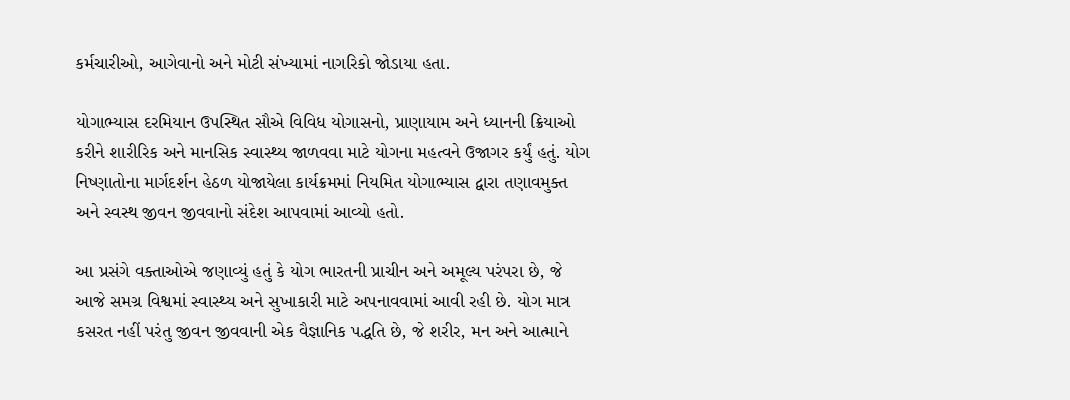કર્મચારીઓ, આગેવાનો અને મોટી સંખ્યામાં નાગરિકો જોડાયા હતા.

યોગાભ્યાસ દરમિયાન ઉપસ્થિત સૌએ વિવિધ યોગાસનો, પ્રાણાયામ અને ધ્યાનની ક્રિયાઓ કરીને શારીરિક અને માનસિક સ્વાસ્થ્ય જાળવવા માટે યોગના મહત્વને ઉજાગર કર્યું હતું. યોગ નિષ્ણાતોના માર્ગદર્શન હેઠળ યોજાયેલા કાર્યક્રમમાં નિયમિત યોગાભ્યાસ દ્વારા તણાવમુક્ત અને સ્વસ્થ જીવન જીવવાનો સંદેશ આપવામાં આવ્યો હતો.

આ પ્રસંગે વક્તાઓએ જણાવ્યું હતું કે યોગ ભારતની પ્રાચીન અને અમૂલ્ય પરંપરા છે, જે આજે સમગ્ર વિશ્વમાં સ્વાસ્થ્ય અને સુખાકારી માટે અપનાવવામાં આવી રહી છે. યોગ માત્ર કસરત નહીં પરંતુ જીવન જીવવાની એક વૈજ્ઞાનિક પદ્ધતિ છે, જે શરીર, મન અને આત્માને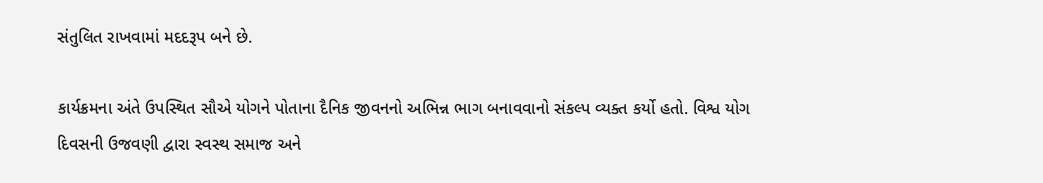સંતુલિત રાખવામાં મદદરૂપ બને છે.

કાર્યક્રમના અંતે ઉપસ્થિત સૌએ યોગને પોતાના દૈનિક જીવનનો અભિન્ન ભાગ બનાવવાનો સંકલ્પ વ્યક્ત કર્યો હતો. વિશ્વ યોગ દિવસની ઉજવણી દ્વારા સ્વસ્થ સમાજ અને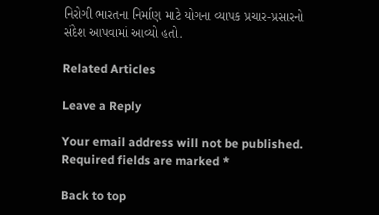નિરોગી ભારતના નિર્માણ માટે યોગના વ્યાપક પ્રચાર-પ્રસારનો સંદેશ આપવામાં આવ્યો હતો.

Related Articles

Leave a Reply

Your email address will not be published. Required fields are marked *

Back to top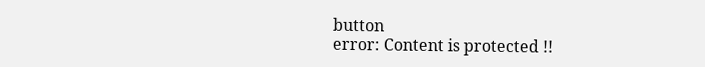button
error: Content is protected !!